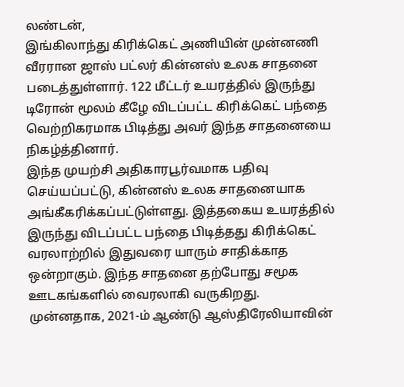லண்டன்,
இங்கிலாந்து கிரிக்கெட் அணியின் முன்னணி வீரரான ஜாஸ் பட்லர் கின்னஸ் உலக சாதனை படைத்துள்ளார். 122 மீட்டர் உயரத்தில் இருந்து டிரோன் மூலம் கீழே விடப்பட்ட கிரிக்கெட் பந்தை வெற்றிகரமாக பிடித்து அவர் இந்த சாதனையை நிகழ்த்தினார்.
இந்த முயற்சி அதிகாரபூர்வமாக பதிவு செய்யப்பட்டு, கின்னஸ் உலக சாதனையாக அங்கீகரிக்கப்பட்டுள்ளது. இத்தகைய உயரத்தில் இருந்து விடப்பட்ட பந்தை பிடித்தது கிரிக்கெட் வரலாற்றில் இதுவரை யாரும் சாதிக்காத ஒன்றாகும். இந்த சாதனை தற்போது சமூக ஊடகங்களில் வைரலாகி வருகிறது.
முன்னதாக, 2021-ம் ஆண்டு ஆஸ்திரேலியாவின்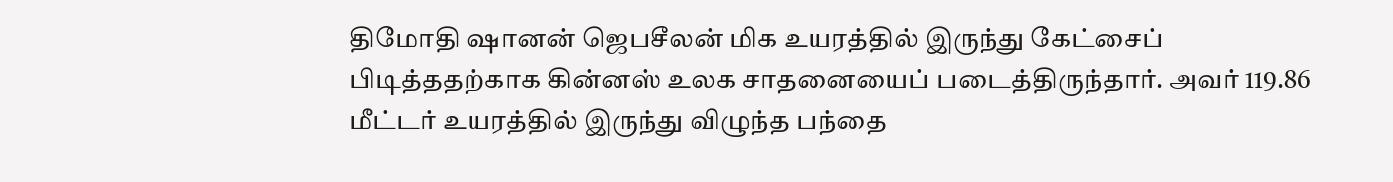திமோதி ஷானன் ஜெபசீலன் மிக உயரத்தில் இருந்து கேட்சைப் பிடித்ததற்காக கின்னஸ் உலக சாதனையைப் படைத்திருந்தார். அவர் 119.86 மீட்டர் உயரத்தில் இருந்து விழுந்த பந்தை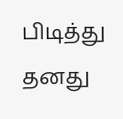பிடித்து தனது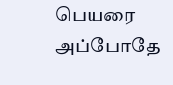பெயரை அப்போதே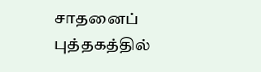சாதனைப் புத்தகத்தில்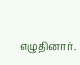எழுதினார்.